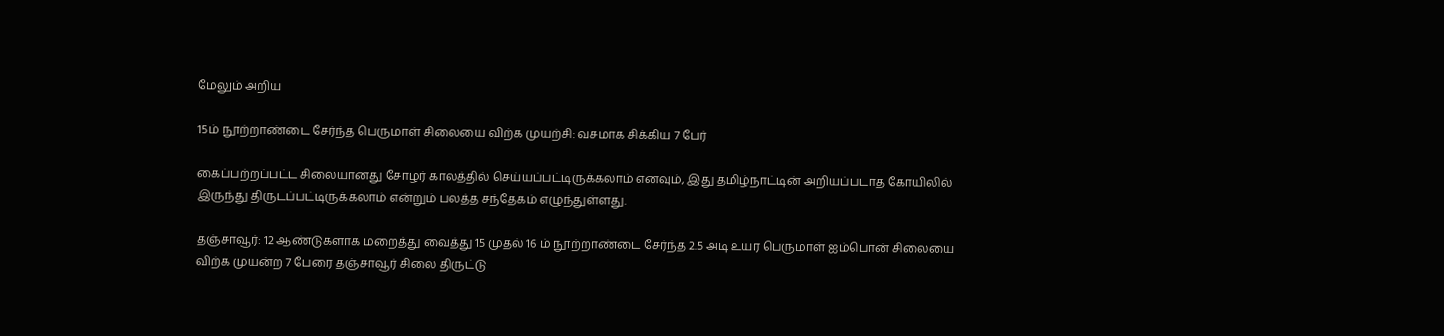மேலும் அறிய

15ம் நூற்றாண்டை சேர்ந்த பெருமாள் சிலையை விற்க முயற்சி: வசமாக சிக்கிய 7 பேர்

கைப்பற்றப்பட்ட சிலையானது சோழர் காலத்தில் செய்யப்பட்டிருக்கலாம் எனவும், இது தமிழ்நாட்டின் அறியப்படாத கோயிலில் இருந்து திருடப்பட்டிருக்கலாம் என்றும் பலத்த சந்தேகம் எழுந்துள்ளது.

தஞ்சாவூர்: 12 ஆண்டுகளாக மறைத்து வைத்து 15 முதல் 16 ம் நூற்றாண்டை சேர்ந்த 2.5 அடி உயர பெருமாள் ஐம்பொன் சிலையை விற்க முயன்ற 7 பேரை தஞ்சாவூர் சிலை திருட்டு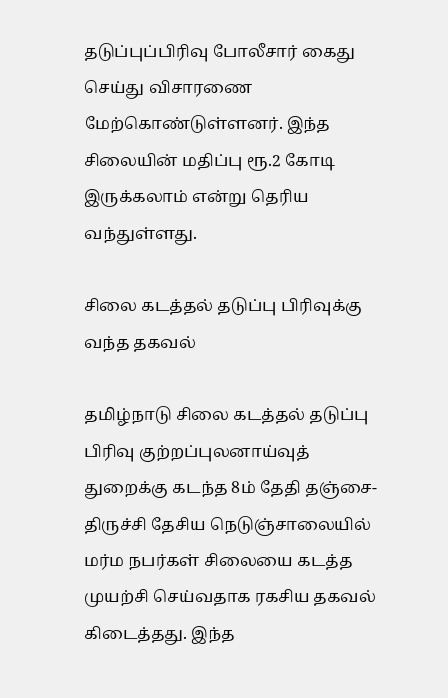தடுப்புப்பிரிவு போலீசார் கைது செய்து விசாரணை மேற்கொண்டுள்ளனர். இந்த சிலையின் மதிப்பு ரூ.2 கோடி இருக்கலாம் என்று தெரிய வந்துள்ளது.

சிலை கடத்தல் தடுப்பு பிரிவுக்கு வந்த தகவல்

தமிழ்நாடு சிலை கடத்தல் தடுப்பு பிரிவு குற்றப்புலனாய்வுத் துறைக்கு கடந்த 8ம் தேதி தஞ்சை-திருச்சி தேசிய நெடுஞ்சாலையில் மர்ம நபர்கள் சிலையை கடத்த முயற்சி செய்வதாக ரகசிய தகவல் கிடைத்தது. இந்த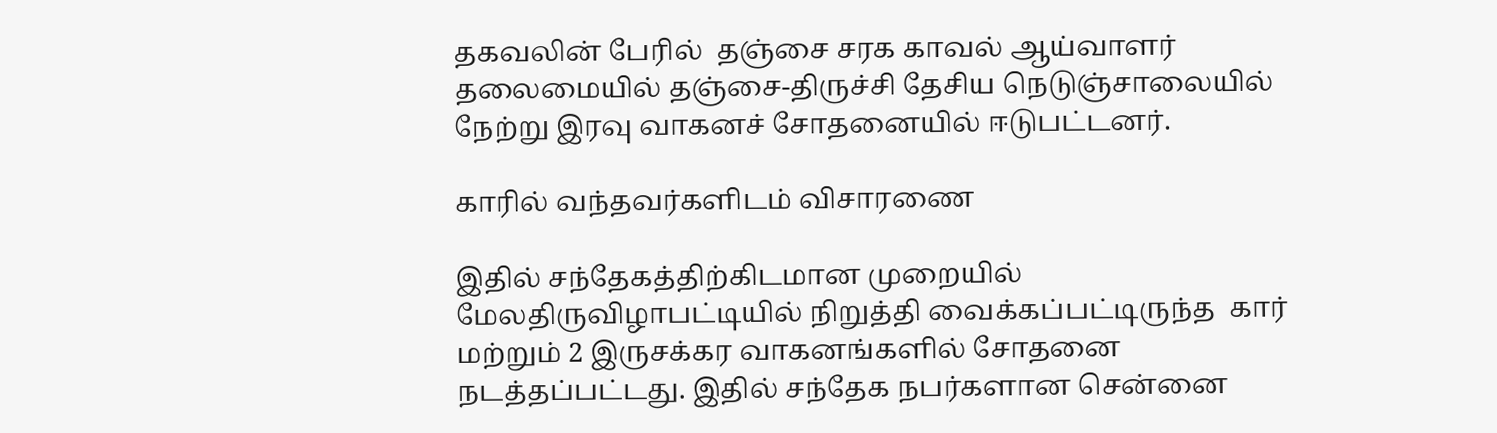தகவலின் பேரில்  தஞ்சை சரக காவல் ஆய்வாளர் தலைமையில் தஞ்சை-திருச்சி தேசிய நெடுஞ்சாலையில் நேற்று இரவு வாகனச் சோதனையில் ஈடுபட்டனர்.

காரில் வந்தவர்களிடம் விசாரணை

இதில் சந்தேகத்திற்கிடமான முறையில் மேலதிருவிழாபட்டியில் நிறுத்தி வைக்கப்பட்டிருந்த  கார் மற்றும் 2 இருசக்கர வாகனங்களில் சோதனை நடத்தப்பட்டது. இதில் சந்தேக நபர்களான சென்னை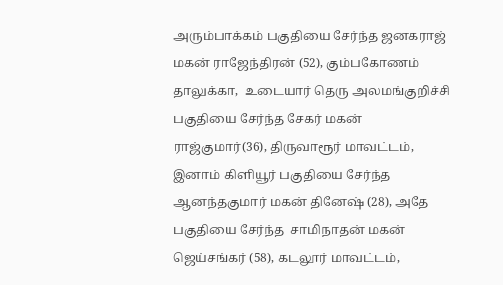அரும்பாக்கம் பகுதியை சேர்ந்த ஜனகராஜ் மகன் ராஜேந்திரன் (52), கும்பகோணம் தாலுக்கா,  உடையார் தெரு அலமங்குறிச்சி பகுதியை சேர்ந்த சேகர் மகன்  ராஜ்குமார்(36), திருவாரூர் மாவட்டம், இனாம் கிளியூர் பகுதியை சேர்ந்த ஆனந்தகுமார் மகன் தினேஷ் (28), அதே பகுதியை சேர்ந்த  சாமிநாதன் மகன்  ஜெய்சங்கர் (58), கடலூர் மாவட்டம்,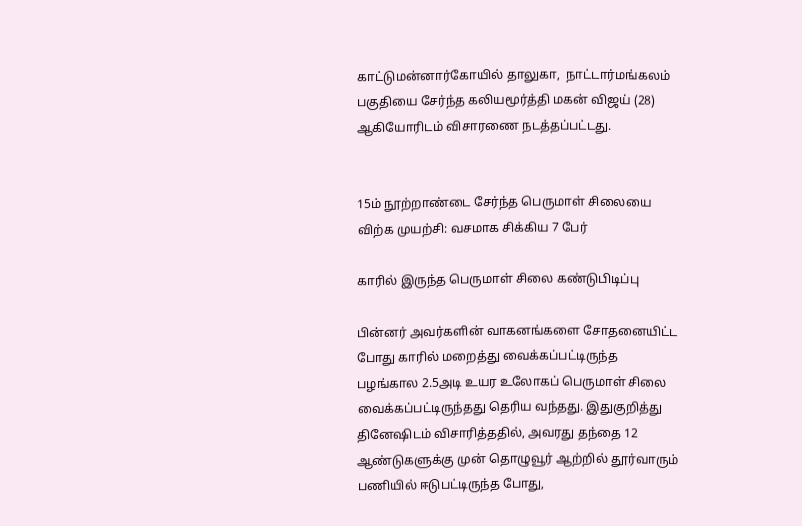காட்டுமன்னார்கோயில் தாலுகா,  நாட்டார்மங்கலம் பகுதியை சேர்ந்த கலியமூர்த்தி மகன் விஜய் (28) ஆகியோரிடம் விசாரணை நடத்தப்பட்டது.


15ம் நூற்றாண்டை சேர்ந்த பெருமாள் சிலையை விற்க முயற்சி: வசமாக சிக்கிய 7 பேர்

காரில் இருந்த பெருமாள் சிலை கண்டுபிடிப்பு

பின்னர் அவர்களின் வாகனங்களை சோதனையிட்ட போது காரில் மறைத்து வைக்கப்பட்டிருந்த பழங்கால 2.5அடி உயர உலோகப் பெருமாள் சிலை வைக்கப்பட்டிருந்தது தெரிய வந்தது. இதுகுறித்து தினேஷிடம் விசாரித்ததில், அவரது தந்தை 12 ஆண்டுகளுக்கு முன் தொழுவூர் ஆற்றில் தூர்வாரும் பணியில் ஈடுபட்டிருந்த போது,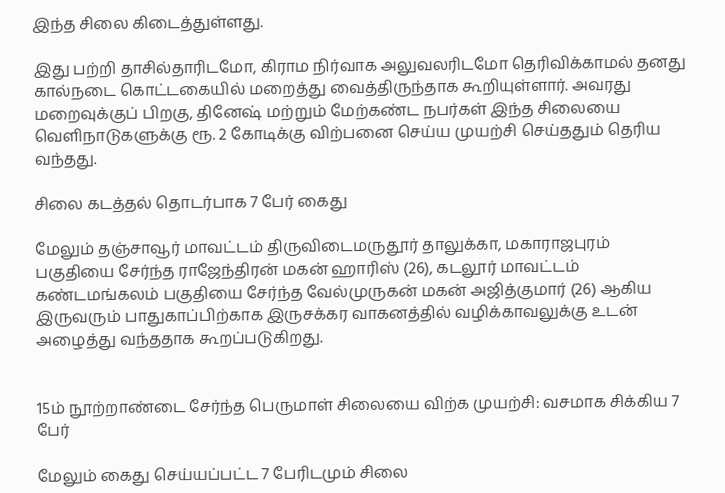இந்த சிலை கிடைத்துள்ளது.

இது பற்றி தாசில்தாரிடமோ, கிராம நிர்வாக அலுவலரிடமோ தெரிவிக்காமல் தனது கால்நடை கொட்டகையில் மறைத்து வைத்திருந்தாக கூறியுள்ளார். அவரது மறைவுக்குப் பிறகு, தினேஷ் மற்றும் மேற்கண்ட நபர்கள் இந்த சிலையை வெளிநாடுகளுக்கு ரூ. 2 கோடிக்கு விற்பனை செய்ய முயற்சி செய்ததும் தெரிய வந்தது.

சிலை கடத்தல் தொடர்பாக 7 பேர் கைது

மேலும் தஞ்சாவூர் மாவட்டம் திருவிடைமருதூர் தாலுக்கா, மகாராஜபுரம் பகுதியை சேர்ந்த ராஜேந்திரன் மகன் ஹாரிஸ் (26), கடலூர் மாவட்டம் கண்டமங்கலம் பகுதியை சேர்ந்த வேல்முருகன் மகன் அஜித்குமார் (26) ஆகிய இருவரும் பாதுகாப்பிற்காக இருசக்கர வாகனத்தில் வழிக்காவலுக்கு உடன் அழைத்து வந்ததாக கூறப்படுகிறது.


15ம் நூற்றாண்டை சேர்ந்த பெருமாள் சிலையை விற்க முயற்சி: வசமாக சிக்கிய 7 பேர்

மேலும் கைது செய்யப்பட்ட 7 பேரிடமும் சிலை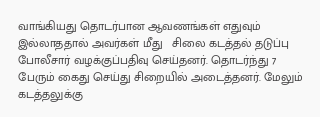வாங்கியது தொடர்பான ஆவணங்கள் எதுவும் இல்லாததால் அவர்கள் மீது   சிலை கடத்தல் தடுப்பு போலீசார் வழக்குப்பதிவு செய்தனர். தொடர்ந்து 7 பேரும் கைது செய்து சிறையில் அடைத்தனர். மேலும் கடத்தலுக்கு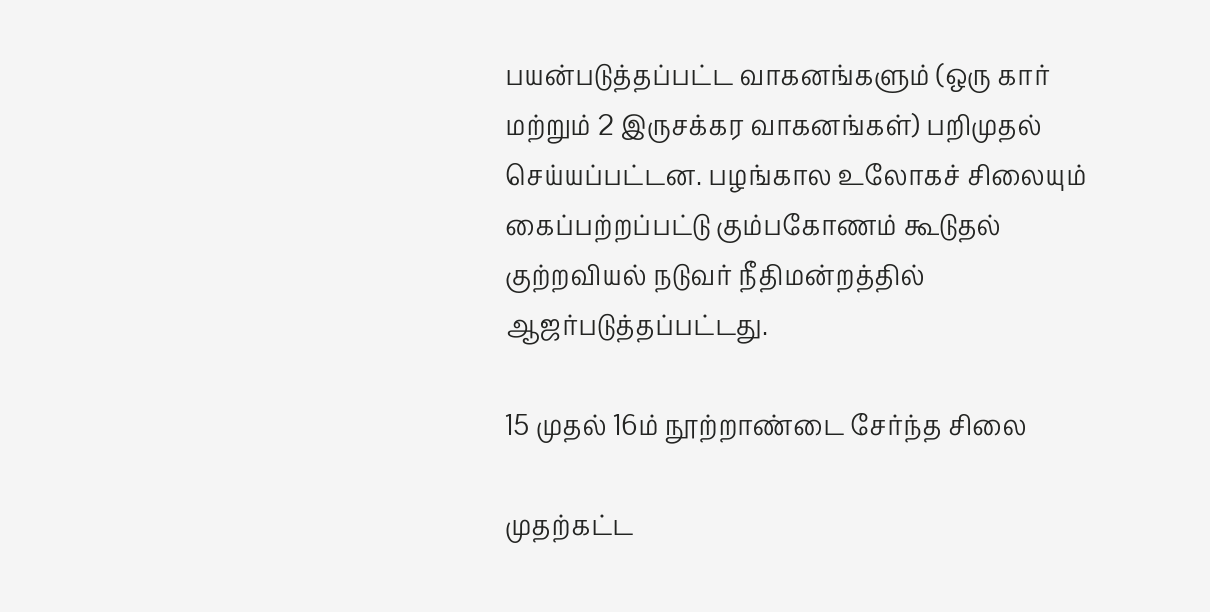பயன்படுத்தப்பட்ட வாகனங்களும் (ஒரு கார் மற்றும் 2 இருசக்கர வாகனங்கள்) பறிமுதல் செய்யப்பட்டன. பழங்கால உலோகச் சிலையும் கைப்பற்றப்பட்டு கும்பகோணம் கூடுதல் குற்றவியல் நடுவர் நீதிமன்றத்தில் ஆஜர்படுத்தப்பட்டது.

15 முதல் 16ம் நூற்றாண்டை சேர்ந்த சிலை

முதற்கட்ட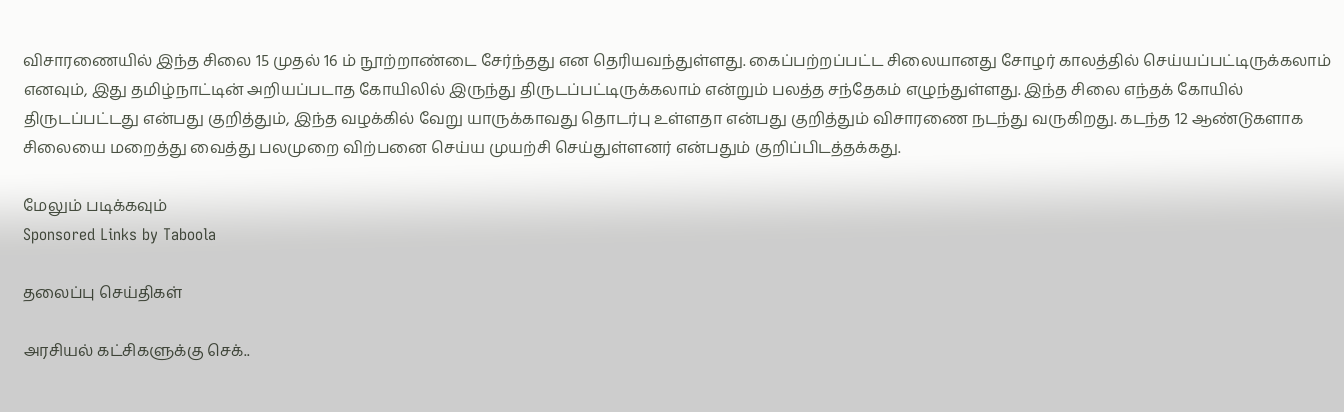விசாரணையில் இந்த சிலை 15 முதல் 16 ம் நூற்றாண்டை சேர்ந்தது என தெரியவந்துள்ளது. கைப்பற்றப்பட்ட சிலையானது சோழர் காலத்தில் செய்யப்பட்டிருக்கலாம் எனவும், இது தமிழ்நாட்டின் அறியப்படாத கோயிலில் இருந்து திருடப்பட்டிருக்கலாம் என்றும் பலத்த சந்தேகம் எழுந்துள்ளது. இந்த சிலை எந்தக் கோயில் திருடப்பட்டது என்பது குறித்தும், இந்த வழக்கில் வேறு யாருக்காவது தொடர்பு உள்ளதா என்பது குறித்தும் விசாரணை நடந்து வருகிறது. கடந்த 12 ஆண்டுகளாக சிலையை மறைத்து வைத்து பலமுறை விற்பனை செய்ய முயற்சி செய்துள்ளனர் என்பதும் குறிப்பிடத்தக்கது.

மேலும் படிக்கவும்
Sponsored Links by Taboola

தலைப்பு செய்திகள்

அரசியல் கட்சிகளுக்கு செக்..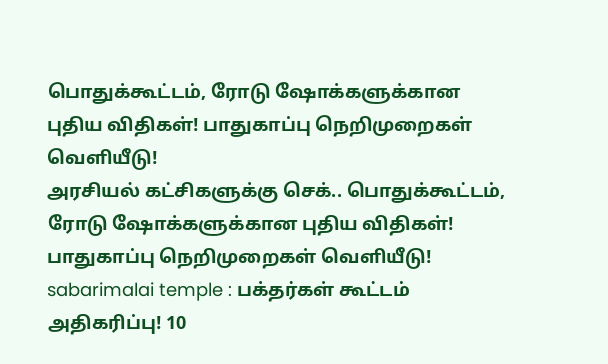பொதுக்கூட்டம், ரோடு ஷோக்களுக்கான புதிய விதிகள்! பாதுகாப்பு நெறிமுறைகள் வெளியீடு!
அரசியல் கட்சிகளுக்கு செக்.. பொதுக்கூட்டம், ரோடு ஷோக்களுக்கான புதிய விதிகள்! பாதுகாப்பு நெறிமுறைகள் வெளியீடு!
sabarimalai temple : பக்தர்கள் கூட்டம் அதிகரிப்பு! 10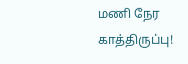மணி நேர காத்திருப்பு!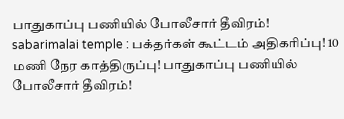பாதுகாப்பு பணியில் போலீசார் தீவிரம்!
sabarimalai temple : பக்தர்கள் கூட்டம் அதிகரிப்பு! 10 மணி நேர காத்திருப்பு! பாதுகாப்பு பணியில் போலீசார் தீவிரம்!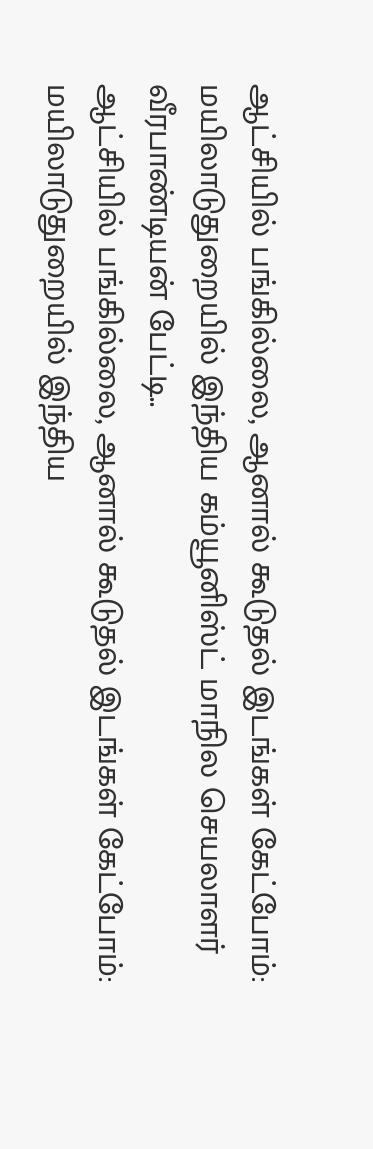ஆட்சியில் பங்கில்லை, ஆனால் கூடுதல் இடங்கள் கேட்போம்: மயிலாடுதுறையில் இந்திய கம்யூனிஸ்ட் மாநில செயலாளர் வீரபாண்டியன் பேட்டி..
ஆட்சியில் பங்கில்லை, ஆனால் கூடுதல் இடங்கள் கேட்போம்: மயிலாடுதுறையில் இந்திய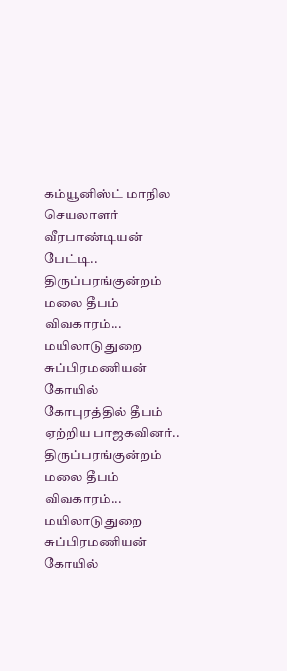கம்யூனிஸ்ட் மாநில செயலாளர் வீரபாண்டியன் பேட்டி..
திருப்பரங்குன்றம் மலை தீபம் விவகாரம்... மயிலாடுதுறை சுப்பிரமணியன் கோயில் கோபுரத்தில் தீபம் ஏற்றிய பாஜகவினர்..
திருப்பரங்குன்றம் மலை தீபம் விவகாரம்... மயிலாடுதுறை சுப்பிரமணியன் கோயில்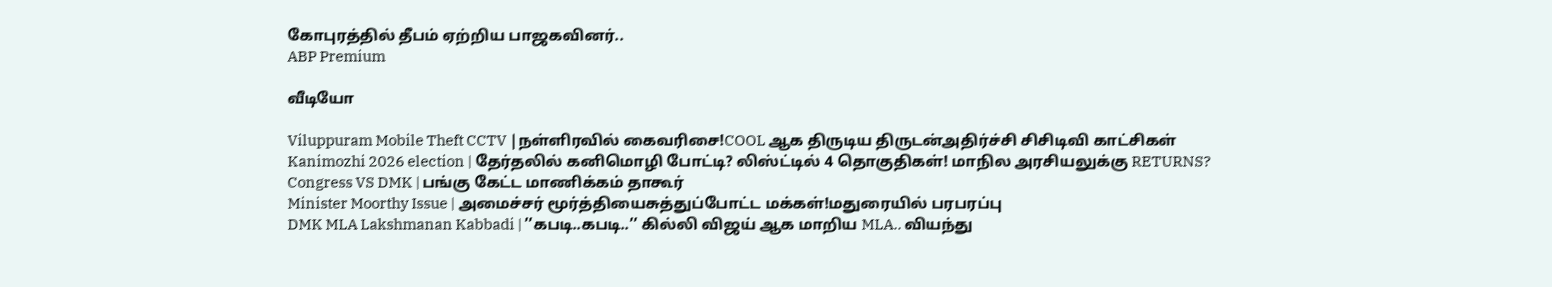கோபுரத்தில் தீபம் ஏற்றிய பாஜகவினர்..
ABP Premium

வீடியோ

Viluppuram Mobile Theft CCTV |நள்ளிரவில் கைவரிசை!COOL ஆக திருடிய திருடன்அதிர்ச்சி சிசிடிவி காட்சிகள்
Kanimozhi 2026 election | தேர்தலில் கனிமொழி போட்டி? லிஸ்ட்டில் 4 தொகுதிகள்! மாநில அரசியலுக்கு RETURNS?
Congress VS DMK | பங்கு கேட்ட மாணிக்கம் தாகூர்
Minister Moorthy Issue | அமைச்சர் மூர்த்தியைசுத்துப்போட்ட மக்கள்!மதுரையில் பரபரப்பு
DMK MLA Lakshmanan Kabbadi | ’’கபடி..கபடி..’’ கில்லி விஜய் ஆக மாறிய MLA.. வியந்து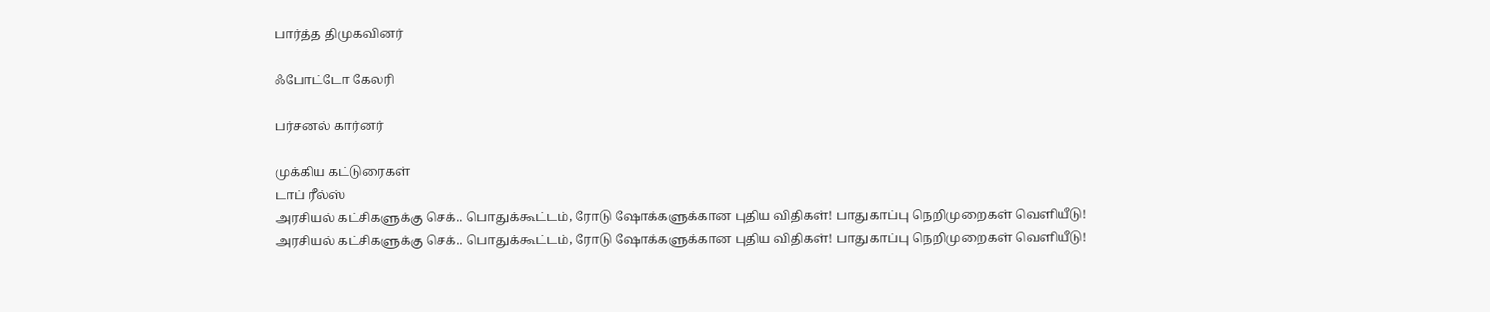பார்த்த திமுகவினர்

ஃபோட்டோ கேலரி

பர்சனல் கார்னர்

முக்கிய கட்டுரைகள்
டாப் ரீல்ஸ்
அரசியல் கட்சிகளுக்கு செக்.. பொதுக்கூட்டம், ரோடு ஷோக்களுக்கான புதிய விதிகள்! பாதுகாப்பு நெறிமுறைகள் வெளியீடு!
அரசியல் கட்சிகளுக்கு செக்.. பொதுக்கூட்டம், ரோடு ஷோக்களுக்கான புதிய விதிகள்! பாதுகாப்பு நெறிமுறைகள் வெளியீடு!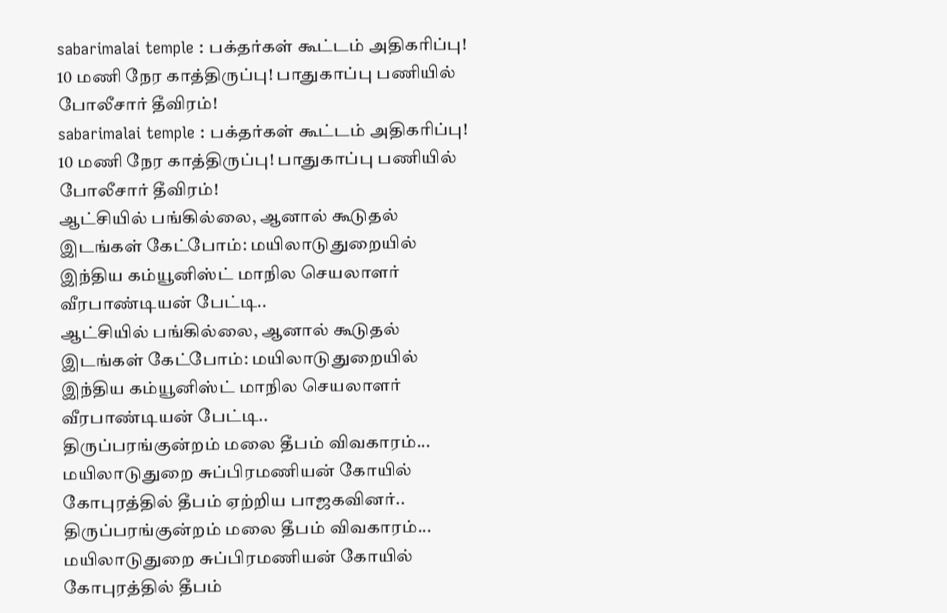sabarimalai temple : பக்தர்கள் கூட்டம் அதிகரிப்பு! 10 மணி நேர காத்திருப்பு! பாதுகாப்பு பணியில் போலீசார் தீவிரம்!
sabarimalai temple : பக்தர்கள் கூட்டம் அதிகரிப்பு! 10 மணி நேர காத்திருப்பு! பாதுகாப்பு பணியில் போலீசார் தீவிரம்!
ஆட்சியில் பங்கில்லை, ஆனால் கூடுதல் இடங்கள் கேட்போம்: மயிலாடுதுறையில் இந்திய கம்யூனிஸ்ட் மாநில செயலாளர் வீரபாண்டியன் பேட்டி..
ஆட்சியில் பங்கில்லை, ஆனால் கூடுதல் இடங்கள் கேட்போம்: மயிலாடுதுறையில் இந்திய கம்யூனிஸ்ட் மாநில செயலாளர் வீரபாண்டியன் பேட்டி..
திருப்பரங்குன்றம் மலை தீபம் விவகாரம்... மயிலாடுதுறை சுப்பிரமணியன் கோயில் கோபுரத்தில் தீபம் ஏற்றிய பாஜகவினர்..
திருப்பரங்குன்றம் மலை தீபம் விவகாரம்... மயிலாடுதுறை சுப்பிரமணியன் கோயில் கோபுரத்தில் தீபம்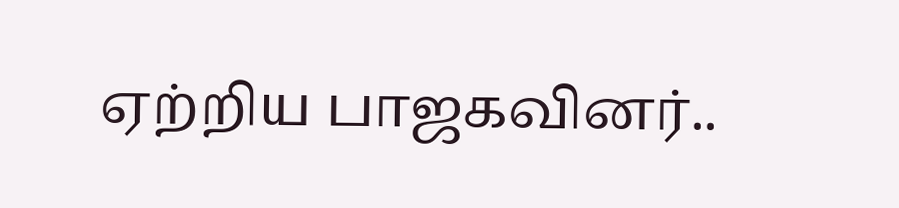ஏற்றிய பாஜகவினர்..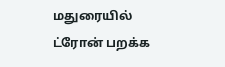மதுரையில் ட்ரோன் பறக்க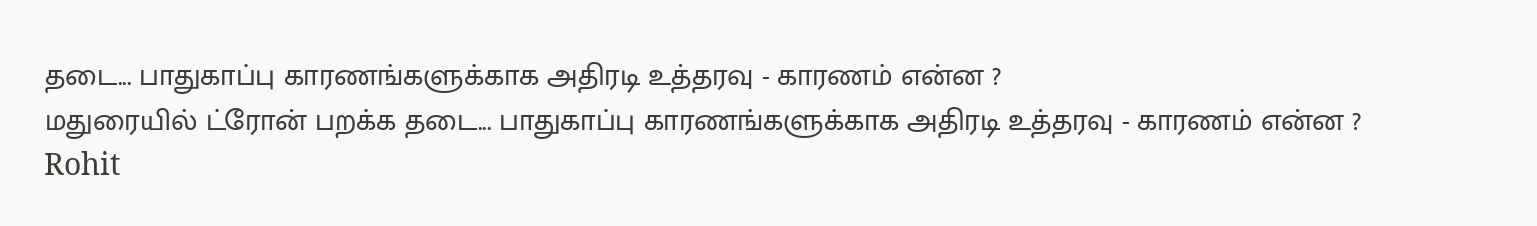தடை... பாதுகாப்பு காரணங்களுக்காக அதிரடி உத்தரவு - காரணம் என்ன ?
மதுரையில் ட்ரோன் பறக்க தடை... பாதுகாப்பு காரணங்களுக்காக அதிரடி உத்தரவு - காரணம் என்ன ?
Rohit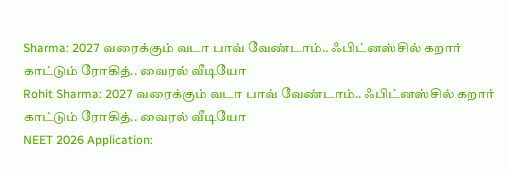Sharma: 2027 வரைக்கும் வடா பாவ் வேண்டாம்.. ஃபிட்னஸ்சில் கறார் காட்டும் ரோகித்.. வைரல் வீடியோ
Rohit Sharma: 2027 வரைக்கும் வடா பாவ் வேண்டாம்.. ஃபிட்னஸ்சில் கறார் காட்டும் ரோகித்.. வைரல் வீடியோ
NEET 2026 Application: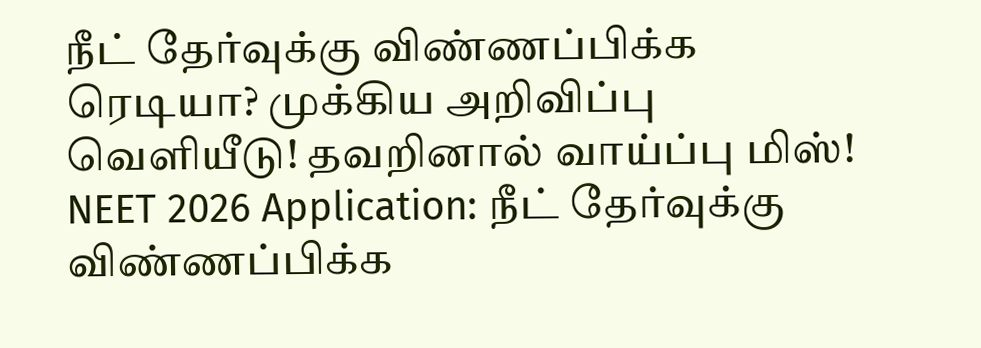நீட் தேர்வுக்கு விண்ணப்பிக்க ரெடியா? முக்கிய அறிவிப்பு வெளியீடு! தவறினால் வாய்ப்பு மிஸ்!
NEET 2026 Application: நீட் தேர்வுக்கு விண்ணப்பிக்க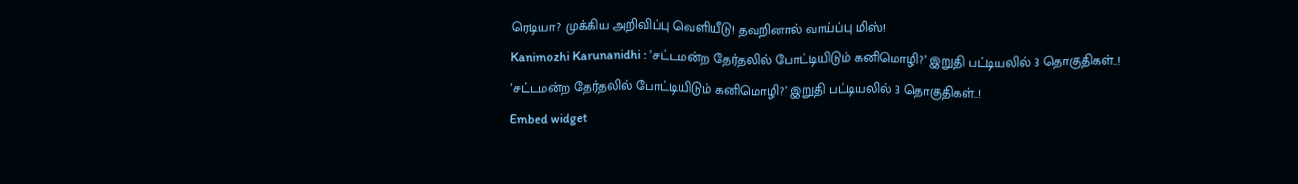ரெடியா? முக்கிய அறிவிப்பு வெளியீடு! தவறினால் வாய்ப்பு மிஸ்!
Kanimozhi Karunanidhi : ’சட்டமன்ற தேர்தலில் போட்டியிடும் கனிமொழி?’ இறுதி பட்டியலில் 3 தொகுதிகள்..!
’சட்டமன்ற தேர்தலில் போட்டியிடும் கனிமொழி?’ இறுதி பட்டியலில் 3 தொகுதிகள்..!
Embed widget